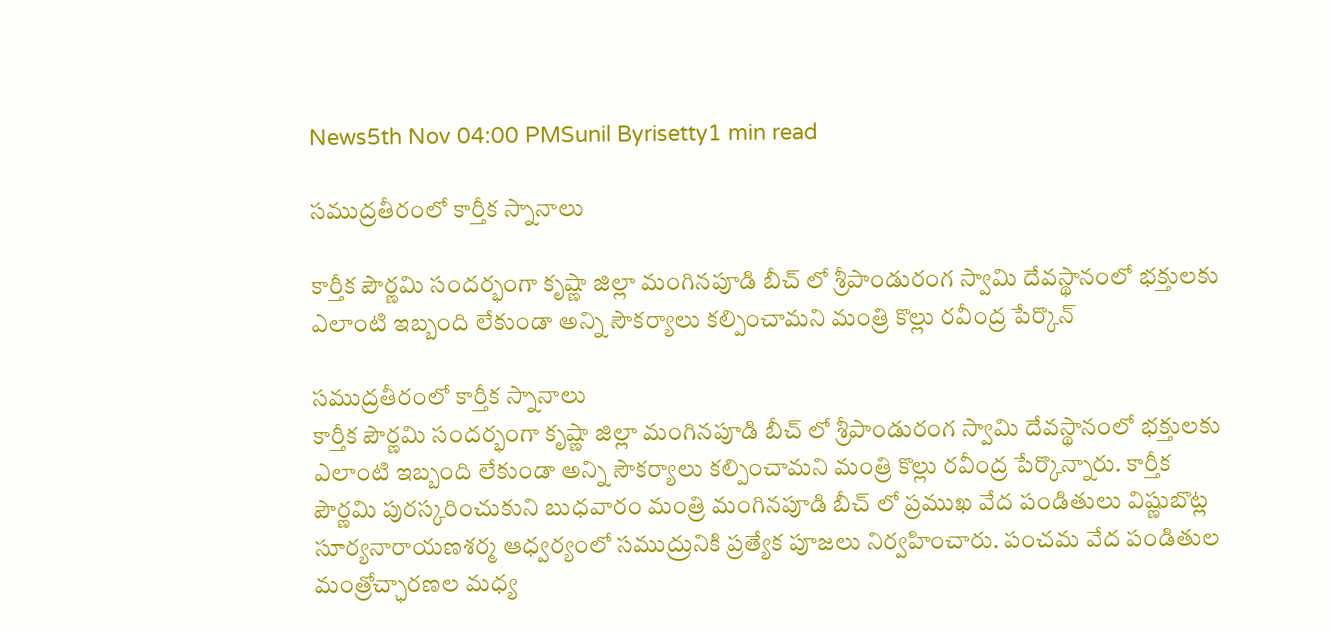News5th Nov 04:00 PMSunil Byrisetty1 min read

సముద్రతీరంలో కార్తీక స్నానాలు

కార్తీక పౌర్ణమి సందర్భంగా కృష్ణా జిల్లా మంగినపూడి బీచ్ లో శ్రీపాండురంగ స్వామి దేవస్థానంలో భక్తులకు ఎలాంటి ఇబ్బంది లేకుండా అన్ని సౌకర్యాలు కల్పించామని మంత్రి కొల్లు రవీంద్ర పేర్కొన్

సముద్రతీరంలో కార్తీక స్నానాలు
కార్తీక పౌర్ణమి సందర్భంగా కృష్ణా జిల్లా మంగినపూడి బీచ్ లో శ్రీపాండురంగ స్వామి దేవస్థానంలో భక్తులకు ఎలాంటి ఇబ్బంది లేకుండా అన్ని సౌకర్యాలు కల్పించామని మంత్రి కొల్లు రవీంద్ర పేర్కొన్నారు. కార్తీక పౌర్ణమి పురస్కరించుకుని బుధవారం మంత్రి మంగినపూడి బీచ్ లో ప్రముఖ వేద పండితులు విష్ణుబొట్ల సూర్యనారాయణశర్మ ఆధ్వర్యంలో సముద్రునికి ప్రత్యేక పూజలు నిర్వహించారు. పంచమ వేద పండితుల మంత్రోచ్ఛారణల మధ్య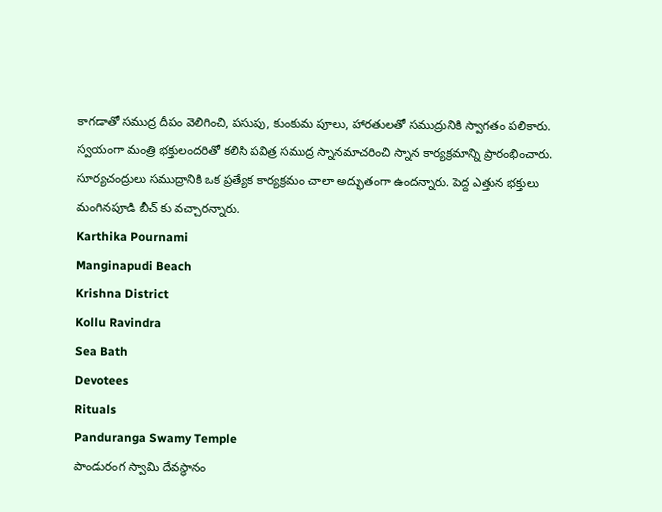కాగడాతో సముద్ర దీపం వెలిగించి, పసుపు, కుంకుమ పూలు, హారతులతో సముద్రునికి స్వాగతం పలికారు. స్వయంగా మంత్రి భక్తులందరితో కలిసి పవిత్ర సముద్ర స్నానమాచరించి స్నాన కార్యక్రమాన్ని ప్రారంభించారు. సూర్యచంద్రులు సముద్రానికి ఒక ప్రత్యేక కార్యక్రమం చాలా అద్భుతంగా ఉందన్నారు. పెద్ద ఎత్తున భక్తులు మంగినపూడి బీచ్ కు వచ్చారన్నారు.
Karthika Pournami
Manginapudi Beach
Krishna District
Kollu Ravindra
Sea Bath
Devotees
Rituals
Panduranga Swamy Temple
పాండురంగ స్వామి దేవస్థానం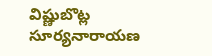విష్ణుబొట్ల సూర్యనారాయణ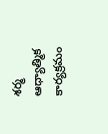శర్మ
ఆధ్యాత్మిక కార్యక్రమం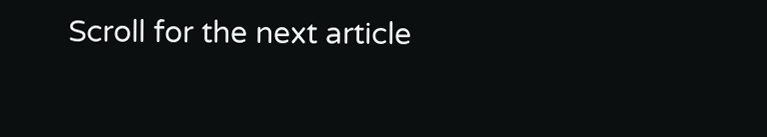Scroll for the next article